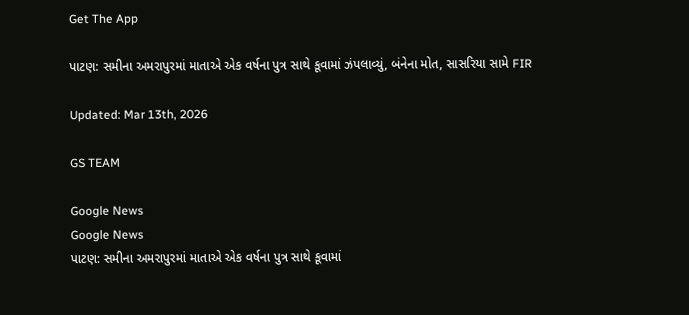Get The App

પાટણ: સમીના અમરાપુરમાં માતાએ એક વર્ષના પુત્ર સાથે કૂવામાં ઝંપલાવ્યું, બંનેના મોત, સાસરિયા સામે FIR

Updated: Mar 13th, 2026

GS TEAM

Google News
Google News
પાટણ: સમીના અમરાપુરમાં માતાએ એક વર્ષના પુત્ર સાથે કૂવામાં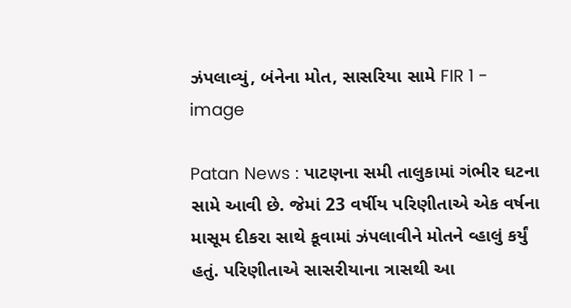ઝંપલાવ્યું, બંનેના મોત, સાસરિયા સામે FIR 1 - image

Patan News : પાટણના સમી તાલુકામાં ગંભીર ઘટના સામે આવી છે. જેમાં 23 વર્ષીય પરિણીતાએ એક વર્ષના માસૂમ દીકરા સાથે કૂવામાં ઝંપલાવીને મોતને વ્હાલું કર્યું હતું. પરિણીતાએ સાસરીયાના ત્રાસથી આ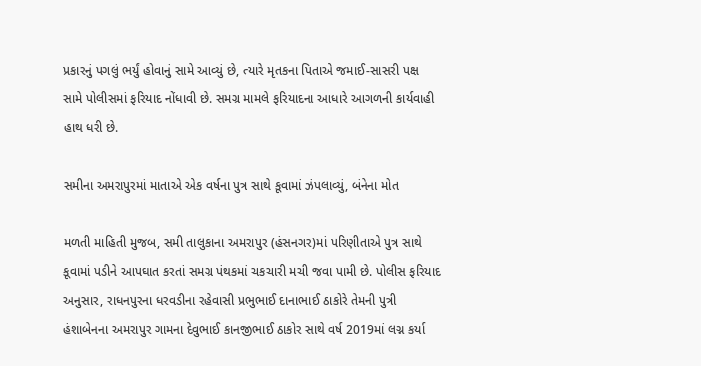પ્રકારનું પગલું ભર્યું હોવાનું સામે આવ્યું છે, ત્યારે મૃતકના પિતાએ જમાઈ-સાસરી પક્ષ સામે પોલીસમાં ફરિયાદ નોંધાવી છે. સમગ્ર મામલે ફરિયાદના આધારે આગળની કાર્યવાહી હાથ ધરી છે.

સમીના અમરાપુરમાં માતાએ એક વર્ષના પુત્ર સાથે કૂવામાં ઝંપલાવ્યું, બંનેના મોત

મળતી માહિતી મુજબ, સમી તાલુકાના અમરાપુર (હંસનગર)માં પરિણીતાએ પુત્ર સાથે કૂવામાં પડીને આપઘાત કરતાં સમગ્ર પંથકમાં ચકચારી મચી જવા પામી છે. પોલીસ ફરિયાદ અનુસાર, રાધનપુરના ધરવડીના રહેવાસી પ્રભુભાઈ દાનાભાઈ ઠાકોરે તેમની પુત્રી હંશાબેનના અમરાપુર ગામના દેવુભાઈ કાનજીભાઈ ઠાકોર સાથે વર્ષ 2019માં લગ્ન કર્યા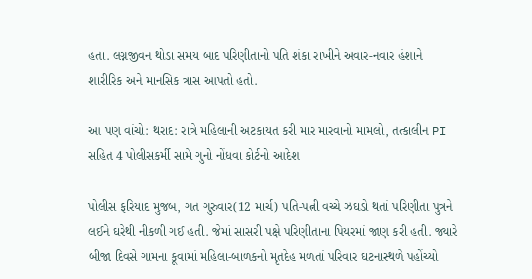હતા. લગ્નજીવન થોડા સમય બાદ પરિણીતાનો પતિ શંકા રાખીને અવાર-નવાર હંશાને શારીરિક અને માનસિક ત્રાસ આપતો હતો.

આ પણ વાંચો: થરાદ: રાત્રે મહિલાની અટકાયત કરી માર મારવાનો મામલો, તત્કાલીન PI સહિત 4 પોલીસકર્મી સામે ગુનો નોંધવા કોર્ટનો આદેશ

પોલીસ ફરિયાદ મુજબ, ગત ગુરુવાર(12 માર્ચ) પતિ-પત્ની વચ્ચે ઝઘડો થતાં પરિણીતા પુત્રને લઈને ઘરેથી નીકળી ગઈ હતી. જેમાં સાસરી પક્ષે પરિણીતાના પિયરમાં જાણ કરી હતી. જ્યારે બીજા દિવસે ગામના કૂવામાં મહિલા-બાળકનો મૃતદેહ મળતાં પરિવાર ઘટનાસ્થળે પહોંચ્યો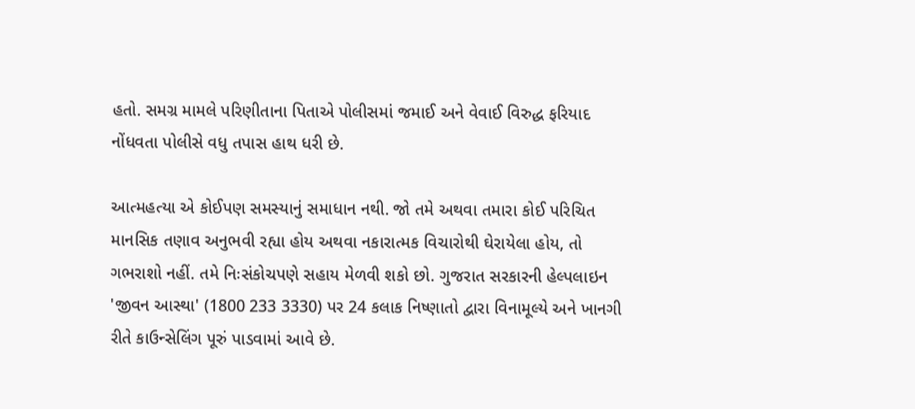હતો. સમગ્ર મામલે પરિણીતાના પિતાએ પોલીસમાં જમાઈ અને વેવાઈ વિરુદ્ધ ફરિયાદ નોંધવતા પોલીસે વધુ તપાસ હાથ ધરી છે.

આત્મહત્યા એ કોઈપણ સમસ્યાનું સમાધાન નથી. જો તમે અથવા તમારા કોઈ પરિચિત માનસિક તણાવ અનુભવી રહ્યા હોય અથવા નકારાત્મક વિચારોથી ઘેરાયેલા હોય, તો ગભરાશો નહીં. તમે નિઃસંકોચપણે સહાય મેળવી શકો છો. ગુજરાત સરકારની હેલ્પલાઇન 'જીવન આસ્થા' (1800 233 3330) પર 24 કલાક નિષ્ણાતો દ્વારા વિનામૂલ્યે અને ખાનગી રીતે કાઉન્સેલિંગ પૂરું પાડવામાં આવે છે.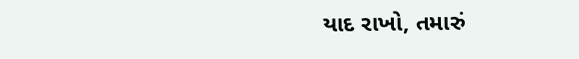યાદ રાખો, તમારું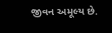જીવન અમૂલ્ય છે.